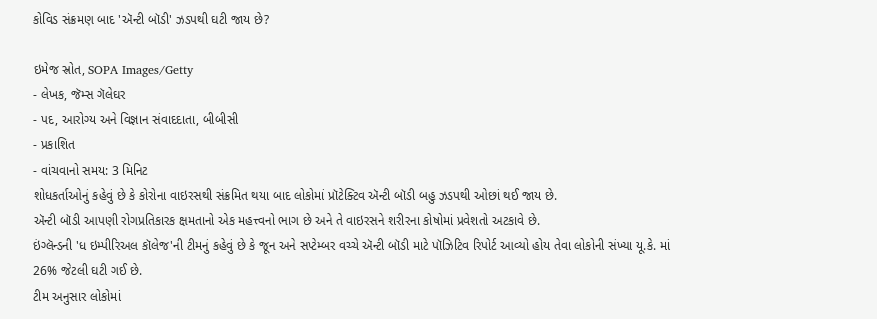કોવિડ સંક્રમણ બાદ 'ઍન્ટી બૉડી' ઝડપથી ઘટી જાય છે?

ઇમેજ સ્રોત, SOPA Images/Getty
- લેખક, જૅમ્સ ગૅલેઘર
- પદ, આરોગ્ય અને વિજ્ઞાન સંવાદદાતા, બીબીસી
- પ્રકાશિત
- વાંચવાનો સમય: 3 મિનિટ
શોધકર્તાઓનું કહેવું છે કે કોરોના વાઇરસથી સંક્રમિત થયા બાદ લોકોમાં પ્રૉટેક્ટિવ ઍન્ટી બૉડી બહુ ઝડપથી ઓછાં થઈ જાય છે.
ઍન્ટી બૉડી આપણી રોગપ્રતિકારક ક્ષમતાનો એક મહત્ત્વનો ભાગ છે અને તે વાઇરસને શરીરના કોષોમાં પ્રવેશતો અટકાવે છે.
ઇંગ્લૅન્ડની 'ધ ઇમ્પીરિઅલ કૉલેજ'ની ટીમનું કહેવું છે કે જૂન અને સપ્ટેમ્બર વચ્ચે ઍન્ટી બૉડી માટે પૉઝિટિવ રિપોર્ટ આવ્યો હોય તેવા લોકોની સંખ્યા યૂ.કે. માં 26% જેટલી ઘટી ગઈ છે.
ટીમ અનુસાર લોકોમાં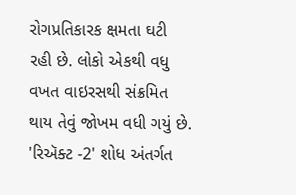રોગપ્રતિકારક ક્ષમતા ઘટી રહી છે. લોકો એકથી વધુ વખત વાઇરસથી સંક્રમિત થાય તેવું જોખમ વધી ગયું છે.
'રિઍક્ટ -2' શોધ અંતર્ગત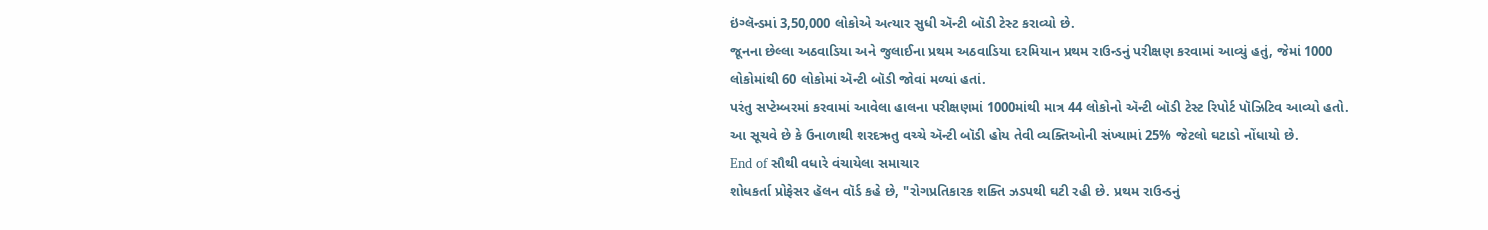ઇંગ્લૅન્ડમાં 3,50,000 લોકોએ અત્યાર સુધી ઍન્ટી બૉડી ટેસ્ટ કરાવ્યો છે.
જૂનના છેલ્લા અઠવાડિયા અને જુલાઈના પ્રથમ અઠવાડિયા દરમિયાન પ્રથમ રાઉન્ડનું પરીક્ષણ કરવામાં આવ્યું હતું, જેમાં 1000 લોકોમાંથી 60 લોકોમાં ઍન્ટી બૉડી જોવાં મળ્યાં હતાં.
પરંતુ સપ્ટેમ્બરમાં કરવામાં આવેલા હાલના પરીક્ષણમાં 1000માંથી માત્ર 44 લોકોનો ઍન્ટી બૉડી ટેસ્ટ રિપોર્ટ પૉઝિટિવ આવ્યો હતો.
આ સૂચવે છે કે ઉનાળાથી શરદઋતુ વચ્ચે ઍન્ટી બૉડી હોય તેવી વ્યક્તિઓની સંખ્યામાં 25% જેટલો ઘટાડો નોંધાયો છે.
End of સૌથી વધારે વંચાયેલા સમાચાર
શોધકર્તા પ્રોફેસર હૅલન વૉર્ડ કહે છે, "રોગપ્રતિકારક શક્તિ ઝડપથી ઘટી રહી છે. પ્રથમ રાઉન્ડનું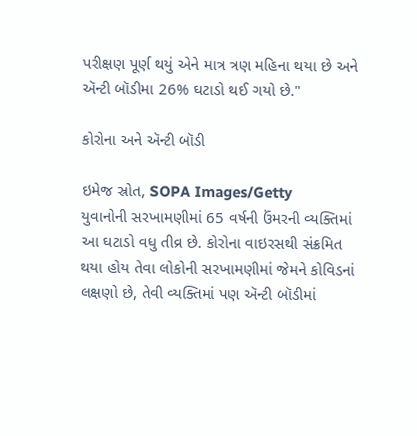પરીક્ષણ પૂર્ણ થયું એને માત્ર ત્રણ મહિના થયા છે અને ઍન્ટી બૉડીમા 26% ઘટાડો થઈ ગયો છે."

કોરોના અને ઍન્ટી બૉડી

ઇમેજ સ્રોત, SOPA Images/Getty
યુવાનોની સરખામણીમાં 65 વર્ષની ઉંમરની વ્યક્તિમાં આ ઘટાડો વધુ તીવ્ર છે. કોરોના વાઇરસથી સંક્રમિત થયા હોય તેવા લોકોની સરખામણીમાં જેમને કોવિડનાં લક્ષણો છે, તેવી વ્યક્તિમાં પણ ઍન્ટી બૉડીમાં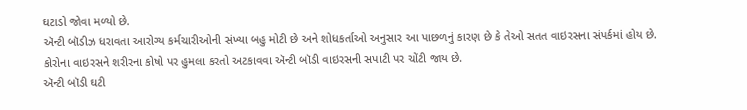ઘટાડો જોવા મળ્યો છે.
ઍન્ટી બૉડીઝ ધરાવતા આરોગ્ય કર્મચારીઓની સંખ્યા બહુ મોટી છે અને શોધકર્તાઓ અનુસાર આ પાછળનું કારણ છે કે તેઓ સતત વાઇરસના સંપર્કમાં હોય છે.
કોરોના વાઇરસને શરીરના કોષો પર હુમલા કરતો અટકાવવા ઍન્ટી બૉડી વાઇરસની સપાટી પર ચોંટી જાય છે.
ઍન્ટી બૉડી ઘટી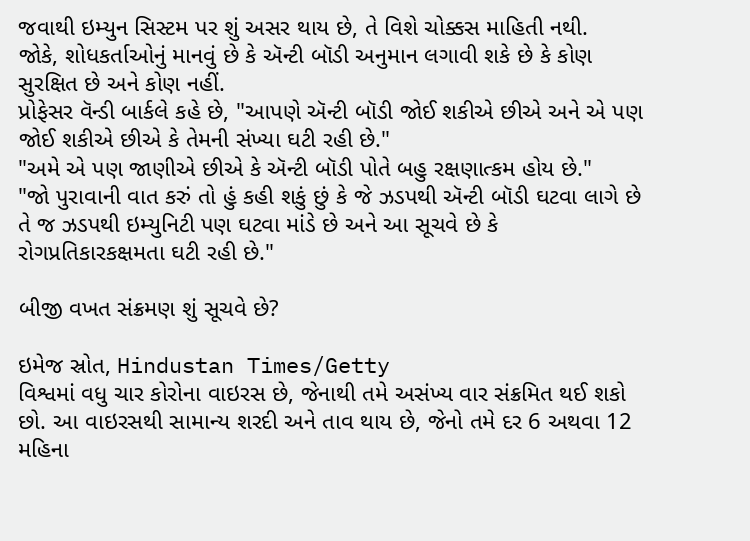જવાથી ઇમ્યુન સિસ્ટમ પર શું અસર થાય છે, તે વિશે ચોક્કસ માહિતી નથી.
જોકે, શોધકર્તાઓનું માનવું છે કે ઍન્ટી બૉડી અનુમાન લગાવી શકે છે કે કોણ સુરક્ષિત છે અને કોણ નહીં.
પ્રોફેસર વૅન્ડી બાર્કલે કહે છે, "આપણે ઍન્ટી બૉડી જોઈ શકીએ છીએ અને એ પણ જોઈ શકીએ છીએ કે તેમની સંખ્યા ઘટી રહી છે."
"અમે એ પણ જાણીએ છીએ કે ઍન્ટી બૉડી પોતે બહુ રક્ષણાત્કમ હોય છે."
"જો પુરાવાની વાત કરું તો હું કહી શકું છું કે જે ઝડપથી ઍન્ટી બૉડી ઘટવા લાગે છે તે જ ઝડપથી ઇમ્યુનિટી પણ ઘટવા માંડે છે અને આ સૂચવે છે કે રોગપ્રતિકારકક્ષમતા ઘટી રહી છે."

બીજી વખત સંક્રમણ શું સૂચવે છે?

ઇમેજ સ્રોત, Hindustan Times/Getty
વિશ્વમાં વધુ ચાર કોરોના વાઇરસ છે, જેનાથી તમે અસંખ્ય વાર સંક્રમિત થઈ શકો છો. આ વાઇરસથી સામાન્ય શરદી અને તાવ થાય છે, જેનો તમે દર 6 અથવા 12 મહિના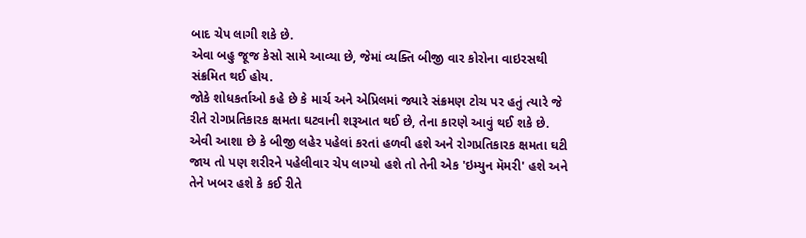બાદ ચેપ લાગી શકે છે.
એવા બહુ જૂજ કેસો સામે આવ્યા છે, જેમાં વ્યક્તિ બીજી વાર કોરોના વાઇરસથી સંક્રમિત થઈ હોય.
જોકે શોધકર્તાઓ કહે છે કે માર્ચ અને એપ્રિલમાં જ્યારે સંક્રમણ ટોચ પર હતું ત્યારે જે રીતે રોગપ્રતિકારક ક્ષમતા ઘટવાની શરૂઆત થઈ છે, તેના કારણે આવું થઈ શકે છે.
એવી આશા છે કે બીજી લહેર પહેલાં કરતાં હળવી હશે અને રોગપ્રતિકારક ક્ષમતા ઘટી જાય તો પણ શરીરને પહેલીવાર ચેપ લાગ્યો હશે તો તેની એક 'ઇમ્યુન મૅમરી' હશે અને તેને ખબર હશે કે કઈ રીતે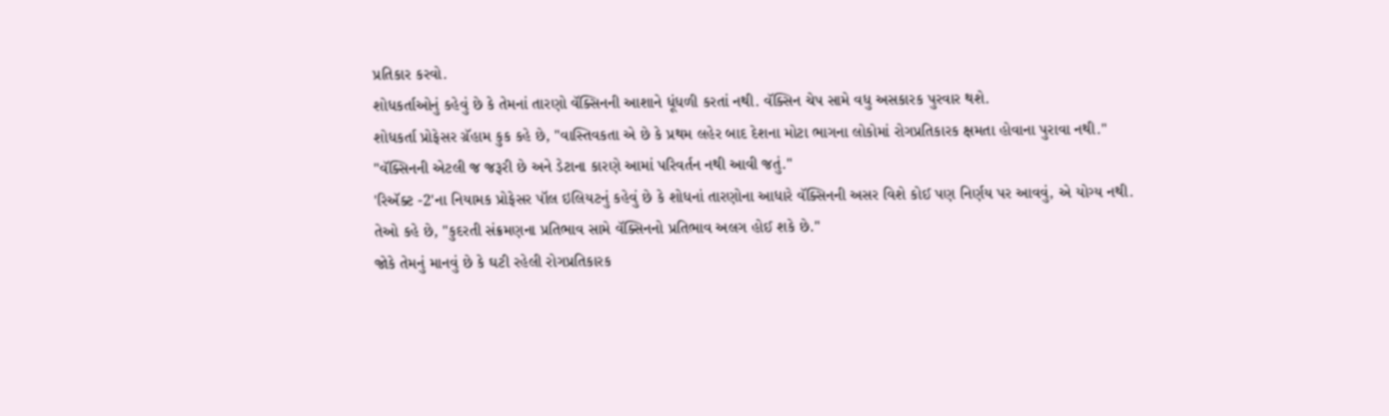પ્રતિકાર કરવો.
શોધકર્તાઓનું કહેવું છે કે તેમનાં તારણો વૅક્સિનની આશાને ધૂંધળી કરતાં નથી. વૅક્સિન ચેપ સામે વધુ અસકારક પુરવાર થશે.
શોધકર્તા પ્રોફેસર ગ્રૅહામ કુક કહે છે, "વાસ્તિવકતા એ છે કે પ્રથમ લહેર બાદ દેશના મોટા ભાગના લોકોમાં રોગપ્રતિકારક ક્ષમતા હોવાના પુરાવા નથી."
"વૅક્સિનની એટલી જ જરૂરી છે અને ડેટાના કારણે આમાં પરિવર્તન નથી આવી જતું."
'રિઍક્ટ -2'ના નિયામક પ્રોફેસર પૉલ ઇલિયટનું કહેવું છે કે શોધનાં તારણોના આધારે વૅક્સિનની અસર વિશે કોઈ પણ નિર્ણય પર આવવું, એ યોગ્ય નથી.
તેઓ કહે છે, "કુદરતી સંક્રમણના પ્રતિભાવ સામે વૅક્સિનનો પ્રતિભાવ અલગ હોઈ શકે છે."
જોકે તેમનું માનવું છે કે ઘટી રહેલી રોગપ્રતિકારક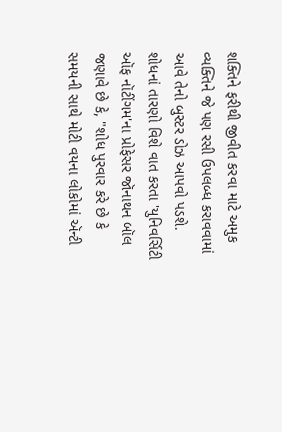શક્તિને ફરીથી જીવીત કરવા માટે અમુક વ્યક્તિને જે પણ રસી ઉપલબ્ધ કરાવવામાં આવે તેનો બુસ્ટર ડોઝ આપવો પડશે.
શોધનાં તારણો વિશે વાત કરતા 'યુનિવર્સિટી ઑફ નૉટીંગમ'ના પ્રોફેસર જૉનાથન બૉલ જણાવે છે કે, "શોધ પુરવાર કરે છે કે સમયની સાથે મોટી વયના લોકોમાં ઍન્ટી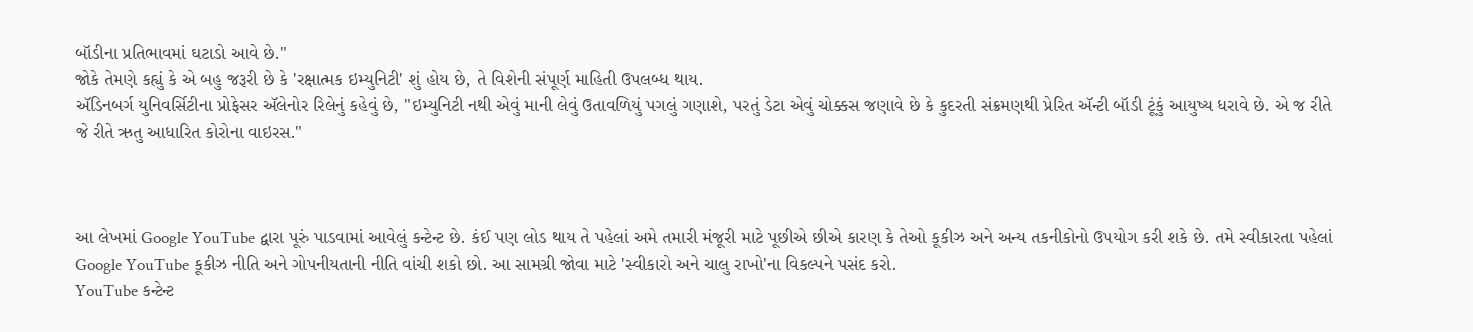બૉડીના પ્રતિભાવમાં ઘટાડો આવે છે."
જોકે તેમણે કહ્યું કે એ બહુ જરૂરી છે કે 'રક્ષાત્મક ઇમ્યુનિટી' શું હોય છે, તે વિશેની સંપૂર્ણ માહિતી ઉપલબ્ધ થાય.
ઍડિનબર્ગ યુનિવર્સિટીના પ્રોફેસર ઍલેનોર રિલેનું કહેવું છે, "ઇમ્યુનિટી નથી એવું માની લેવું ઉતાવળિયું પગલું ગણાશે, પરતું ડેટા એવું ચોક્કસ જણાવે છે કે કુદરતી સંક્રમણથી પ્રેરિત ઍન્ટી બૉડી ટૂંકું આયુષ્ય ધરાવે છે. એ જ રીતે જે રીતે ઋતુ આધારિત કોરોના વાઇરસ."



આ લેખમાં Google YouTube દ્વારા પૂરું પાડવામાં આવેલું કન્ટેન્ટ છે. કંઈ પણ લોડ થાય તે પહેલાં અમે તમારી મંજૂરી માટે પૂછીએ છીએ કારણ કે તેઓ કૂકીઝ અને અન્ય તકનીકોનો ઉપયોગ કરી શકે છે. તમે સ્વીકારતા પહેલાં Google YouTube કૂકીઝ નીતિ અને ગોપનીયતાની નીતિ વાંચી શકો છો. આ સામગ્રી જોવા માટે 'સ્વીકારો અને ચાલુ રાખો'ના વિકલ્પને પસંદ કરો.
YouTube કન્ટેન્ટ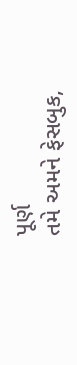પૂર્ણ
તમે અમને ફેસબુક,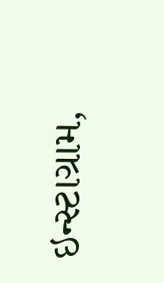ઇન્સ્ટાગ્રામ,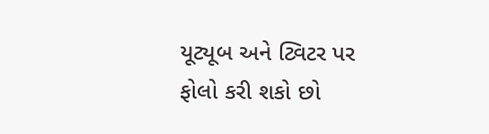યૂટ્યૂબ અને ટ્વિટર પર ફોલો કરી શકો છો